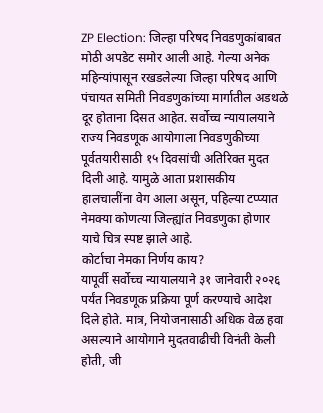ZP Election: जिल्हा परिषद निवडणुकांबाबत मोठी अपडेट समोर आली आहे. गेल्या अनेक महिन्यांपासून रखडलेल्या जिल्हा परिषद आणि पंचायत समिती निवडणुकांच्या मार्गातील अडथळे दूर होताना दिसत आहेत. सर्वोच्च न्यायालयाने राज्य निवडणूक आयोगाला निवडणुकीच्या पूर्वतयारीसाठी १५ दिवसांची अतिरिक्त मुदत दिली आहे. यामुळे आता प्रशासकीय हालचालींना वेग आला असून, पहिल्या टप्प्यात नेमक्या कोणत्या जिल्ह्यांत निवडणुका होणार याचे चित्र स्पष्ट झाले आहे.
कोर्टाचा नेमका निर्णय काय?
यापूर्वी सर्वोच्च न्यायालयाने ३१ जानेवारी २०२६ पर्यंत निवडणूक प्रक्रिया पूर्ण करण्याचे आदेश दिले होते. मात्र, नियोजनासाठी अधिक वेळ हवा असल्याने आयोगाने मुदतवाढीची विनंती केली होती, जी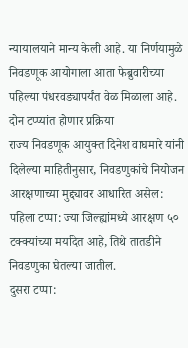न्यायालयाने मान्य केली आहे. या निर्णयामुळे निवडणूक आयोगाला आता फेब्रुवारीच्या पहिल्या पंधरवड्यापर्यंत वेळ मिळाला आहे.
दोन टप्प्यांत होणार प्रक्रिया
राज्य निवडणूक आयुक्त दिनेश वाघमारे यांनी दिलेल्या माहितीनुसार, निवडणुकांचे नियोजन आरक्षणाच्या मुद्द्यावर आधारित असेल:
पहिला टप्पा: ज्या जिल्ह्यांमध्ये आरक्षण ५० टक्क्यांच्या मर्यादेत आहे, तिथे तातडीने निवडणुका घेतल्या जातील.
दुसरा टप्पा: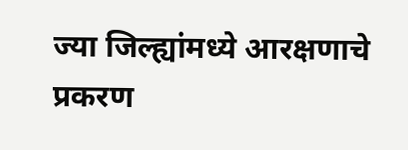ज्या जिल्ह्यांमध्ये आरक्षणाचे प्रकरण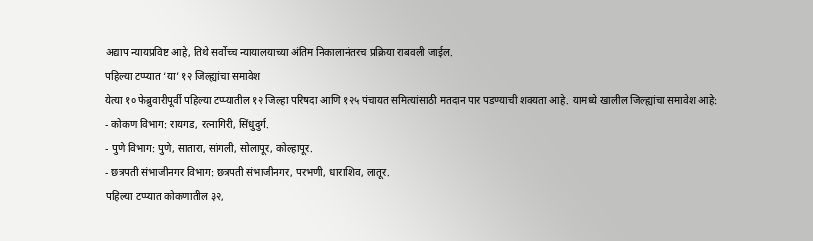अद्याप न्यायप्रविष्ट आहे, तिथे सर्वोच्च न्यायालयाच्या अंतिम निकालानंतरच प्रक्रिया राबवली जाईल.
पहिल्या टप्प्यात ‘या’ १२ जिल्ह्यांचा समावेश
येत्या १० फेब्रुवारीपूर्वी पहिल्या टप्प्यातील १२ जिल्हा परिषदा आणि १२५ पंचायत समित्यांसाठी मतदान पार पडण्याची शक्यता आहे. यामध्ये खालील जिल्ह्यांचा समावेश आहे:
- कोकण विभाग: रायगड, रत्नागिरी, सिंधुदुर्ग.
- पुणे विभाग: पुणे, सातारा, सांगली, सोलापूर, कोल्हापूर.
- छत्रपती संभाजीनगर विभाग: छत्रपती संभाजीनगर, परभणी, धाराशिव, लातूर.
पहिल्या टप्प्यात कोकणातील ३२,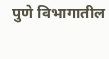पुणे विभागातील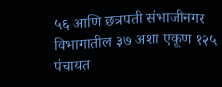५६ आणि छत्रपती संभाजीनगर विभागातील ३७ अशा एकूण १२५ पंचायत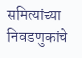समित्यांच्या निवडणुकांचे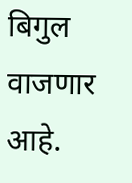बिगुल वाजणार आहे.